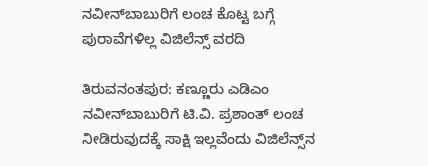ನವೀನ್‌ಬಾಬುರಿಗೆ ಲಂಚ ಕೊಟ್ಟ ಬಗ್ಗೆ ಪುರಾವೆಗಳಿಲ್ಲ ವಿಜಿಲೆನ್ಸ್ ವರದಿ

ತಿರುವನಂತಪುರ: ಕಣ್ಣೂರು ಎಡಿಎಂ ನವೀನ್‌ಬಾಬುರಿಗೆ ಟಿ.ವಿ. ಪ್ರಶಾಂತ್ ಲಂಚ ನೀಡಿರುವುದಕ್ಕೆ ಸಾಕ್ಷಿ ಇಲ್ಲವೆಂದು ವಿಜಿಲೆನ್ಸ್‌ನ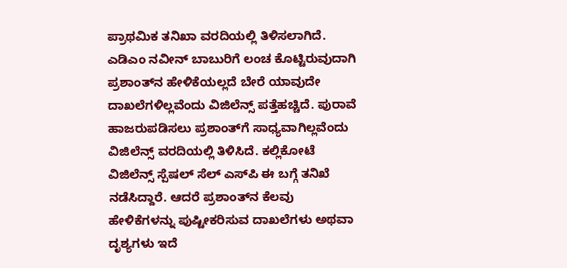ಪ್ರಾಥಮಿಕ ತನಿಖಾ ವರದಿಯಲ್ಲಿ ತಿಳಿಸಲಾಗಿದೆ. ಎಡಿಎಂ ನವೀನ್ ಬಾಬುರಿಗೆ ಲಂಚ ಕೊಟ್ಟಿರುವುದಾಗಿ ಪ್ರಶಾಂತ್‌ನ ಹೇಳಿಕೆಯಲ್ಲದೆ ಬೇರೆ ಯಾವುದೇ ದಾಖಲೆಗಳಿಲ್ಲವೆಂದು ವಿಜಿಲೆನ್ಸ್ ಪತ್ತೆಹಚ್ಚಿದೆ. ಪುರಾವೆ ಹಾಜರುಪಡಿಸಲು ಪ್ರಶಾಂತ್‌ಗೆ ಸಾಧ್ಯವಾಗಿಲ್ಲವೆಂದು ವಿಜಿಲೆನ್ಸ್ ವರದಿಯಲ್ಲಿ ತಿಳಿಸಿದೆ. ಕಲ್ಲಿಕೋಟೆ ವಿಜಿಲೆನ್ಸ್ ಸ್ಪೆಷಲ್ ಸೆಲ್ ಎಸ್‌ಪಿ ಈ ಬಗ್ಗೆ ತನಿಖೆ ನಡೆಸಿದ್ದಾರೆ. ಆದರೆ ಪ್ರಶಾಂತ್‌ನ ಕೆಲವು ಹೇಳಿಕೆಗಳನ್ನು ಪುಷ್ಟೀಕರಿಸುವ ದಾಖಲೆಗಳು ಅಥವಾ ದೃಶ್ಯಗಳು ಇದೆ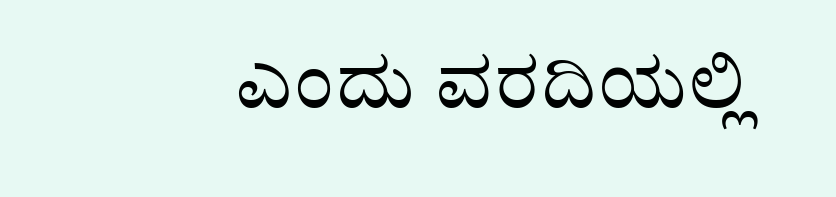ಎಂದು ವರದಿಯಲ್ಲಿ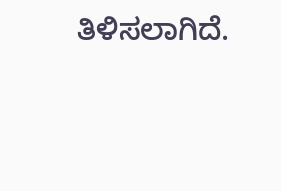ತಿಳಿಸಲಾಗಿದೆ.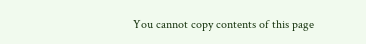You cannot copy contents of this page